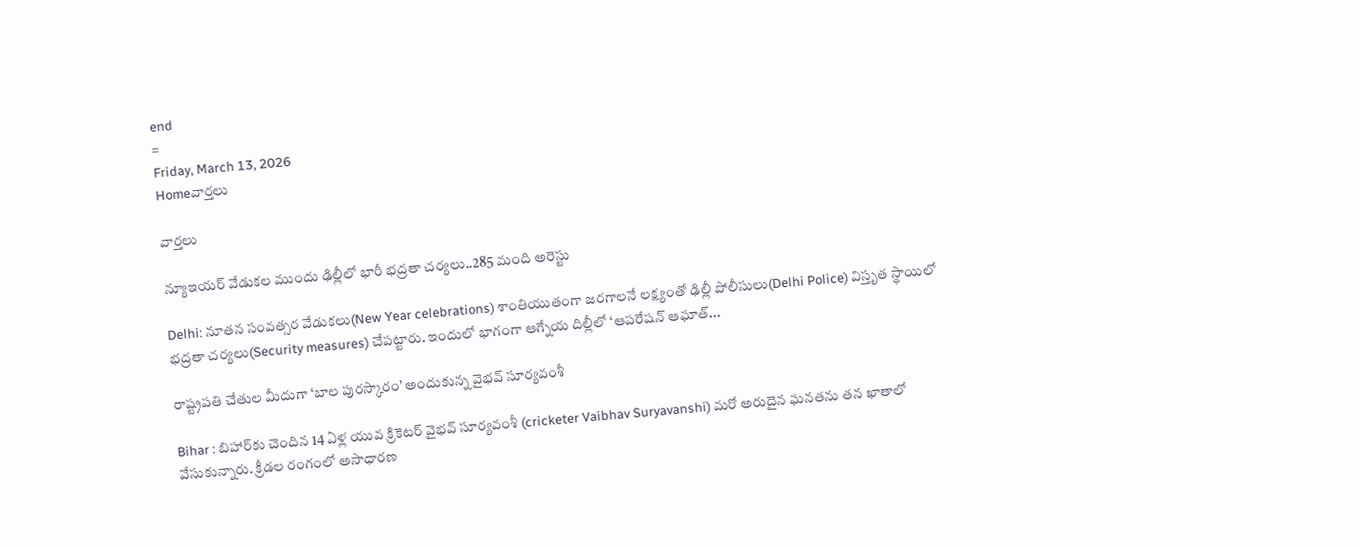end
=
Friday, March 13, 2026
Homeవార్తలు

వార్తలు

న్యూఇయర్‌ వేడుకల ముందు ఢిల్లీలో భారీ భద్రతా చర్యలు..285 మంది అరెస్టు

Delhi: నూతన సంవత్సర వేడుకలు(New Year celebrations) శాంతియుతంగా జరగాలనే లక్ష్యంతో ఢిల్లీ పోలీసులు(Delhi Police) విస్తృత స్థాయిలో భద్రతా చర్యలు(Security measures) చేపట్టారు. ఇందులో భాగంగా ఆగ్నేయ దిల్లీలో ‘ఆపరేషన్‌ ఆఘాత్‌...

రాష్ట్రపతి చేతుల మీదుగా ‘బాల పురస్కారం’ అందుకున్న వైభవ్ సూర్యవంశీ

Bihar : బిహార్‌కు చెందిన 14 ఏళ్ల యువ క్రికెటర్ వైభవ్ సూర్యవంశీ (cricketer Vaibhav Suryavanshi) మరో అరుదైన ఘనతను తన ఖాతాలో వేసుకున్నారు. క్రీడల రంగంలో అసాధారణ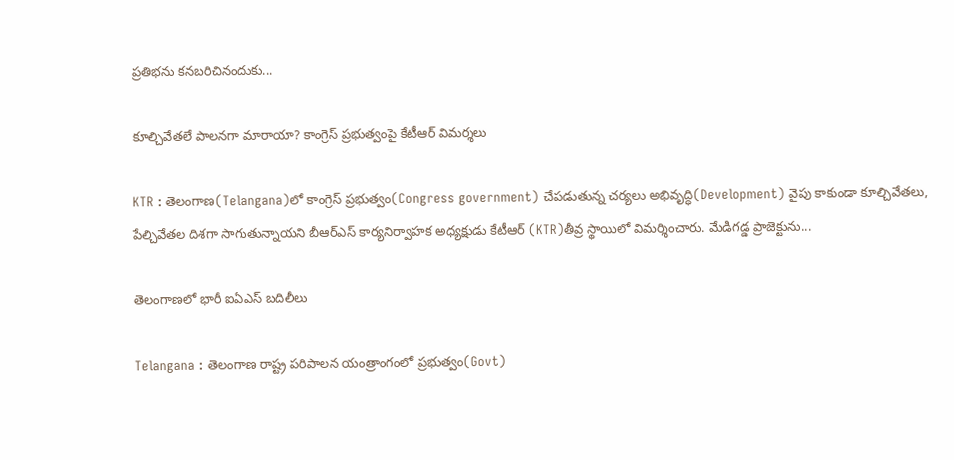ప్రతిభను కనబరిచినందుకు...

కూల్చివేతలే పాలనగా మారాయా? కాంగ్రెస్ ప్రభుత్వంపై కేటీఆర్ విమర్శలు

KTR : తెలంగాణ(Telangana)లో కాంగ్రెస్ ప్రభుత్వం(Congress government) చేపడుతున్న చర్యలు అభివృద్ధి(Development) వైపు కాకుండా కూల్చివేతలు, పేల్చివేతల దిశగా సాగుతున్నాయని బీఆర్‌ఎస్ కార్యనిర్వాహక అధ్యక్షుడు కేటీఆర్ (KTR)తీవ్ర స్థాయిలో విమర్శించారు. మేడిగడ్డ ప్రాజెక్టును...

తెలంగాణలో భారీ ఐఏఎస్ బదిలీలు

Telangana : తెలంగాణ రాష్ట్ర పరిపాలన యంత్రాంగంలో ప్రభుత్వం(Govt)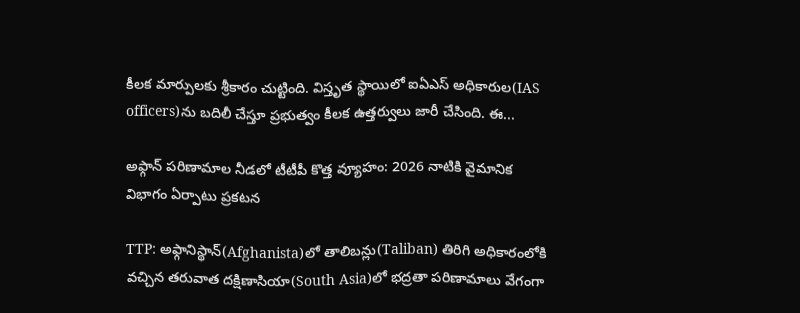కీలక మార్పులకు శ్రీకారం చుట్టింది. విస్తృత స్థాయిలో ఐఏఎస్ అధికారుల(IAS officers)ను బదిలీ చేస్తూ ప్రభుత్వం కీలక ఉత్తర్వులు జారీ చేసింది. ఈ...

అఫ్గాన్‌ పరిణామాల నీడలో టీటీపీ కొత్త వ్యూహం: 2026 నాటికి వైమానిక విభాగం ఏర్పాటు ప్రకటన

TTP: అఫ్గానిస్థాన్‌(Afghanista)లో తాలిబన్లు(Taliban) తిరిగి అధికారంలోకి వచ్చిన తరువాత దక్షిణాసియా(South Asia)లో భద్రతా పరిణామాలు వేగంగా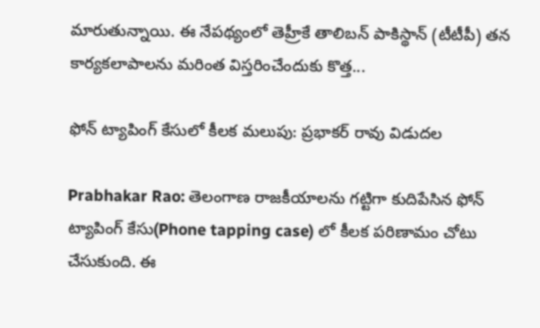మారుతున్నాయి. ఈ నేపథ్యంలో తెహ్రీకే తాలిబన్‌ పాకిస్థాన్‌ (టీటీపీ) తన కార్యకలాపాలను మరింత విస్తరించేందుకు కొత్త...

ఫోన్ ట్యాపింగ్ కేసులో కీలక మలుపు: ప్రభాకర్ రావు విడుదల

Prabhakar Rao: తెలంగాణ రాజకీయాలను గట్టిగా కుదిపేసిన ఫోన్ ట్యాపింగ్ కేసు(Phone tapping case) లో కీలక పరిణామం చోటు చేసుకుంది. ఈ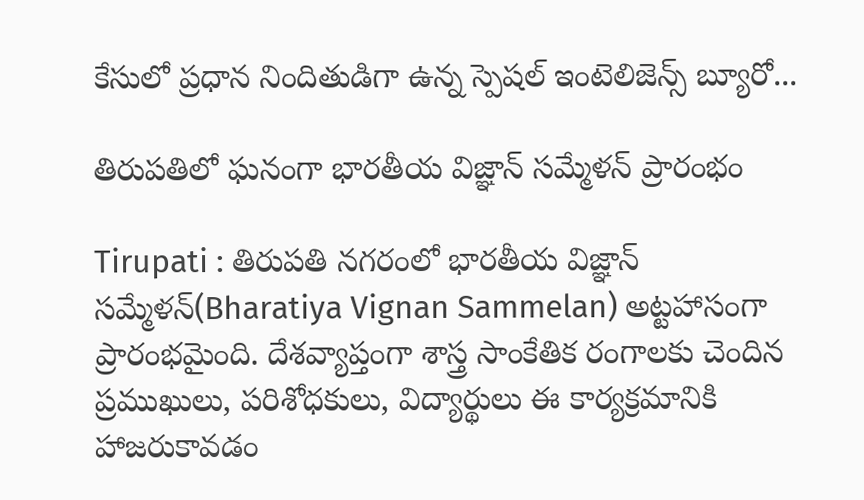కేసులో ప్రధాన నిందితుడిగా ఉన్న స్పెషల్ ఇంటెలిజెన్స్ బ్యూరో...

తిరుపతిలో ఘనంగా భారతీయ విజ్ఞాన్ సమ్మేళన్ ప్రారంభం

Tirupati : తిరుపతి నగరంలో భారతీయ విజ్ఞాన్ సమ్మేళన్(Bharatiya Vignan Sammelan) అట్టహాసంగా ప్రారంభమైంది. దేశవ్యాప్తంగా శాస్త్ర సాంకేతిక రంగాలకు చెందిన ప్రముఖులు, పరిశోధకులు, విద్యార్థులు ఈ కార్యక్రమానికి హాజరుకావడం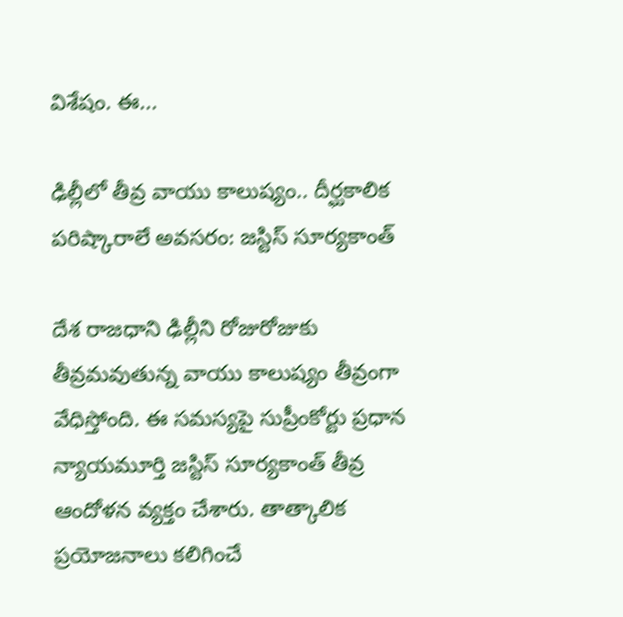విశేషం. ఈ...

ఢిల్లీలో తీవ్ర వాయు కాలుష్యం.. దీర్ఘకాలిక పరిష్కారాలే అవసరం: జస్టిస్ సూర్యకాంత్

దేశ రాజధాని ఢిల్లీని రోజురోజుకు తీవ్రమవుతున్న వాయు కాలుష్యం తీవ్రంగా వేధిస్తోంది. ఈ సమస్యపై సుప్రీంకోర్టు ప్రధాన న్యాయమూర్తి జస్టిస్ సూర్యకాంత్ తీవ్ర ఆందోళన వ్యక్తం చేశారు. తాత్కాలిక ప్రయోజనాలు కలిగించే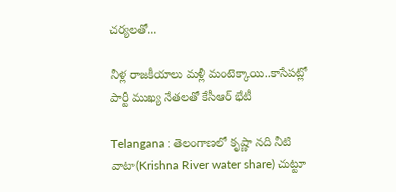చర్యలతో...

నీళ్ల రాజకీయాలు మళ్లీ మంటెక్కాయి..కాసేపట్లో పార్టీ ముఖ్య నేతలతో కేసీఆర్ భేటీ

Telangana : తెలంగాణలో కృష్ణా నది నీటి వాటా(Krishna River water share) చుట్టూ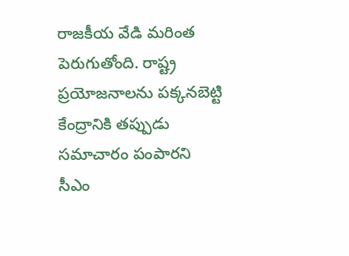రాజకీయ వేడి మరింత పెరుగుతోంది. రాష్ట్ర ప్రయోజనాలను పక్కనబెట్టి కేంద్రానికి తప్పుడు సమాచారం పంపారని సీఎం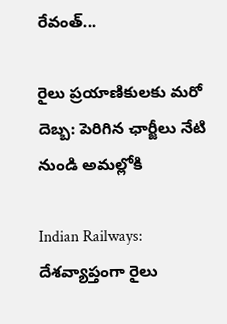రేవంత్...

రైలు ప్రయాణికులకు మరో దెబ్బ: పెరిగిన ఛార్జీలు నేటి నుండి అమల్లోకి

Indian Railways: దేశవ్యాప్తంగా రైలు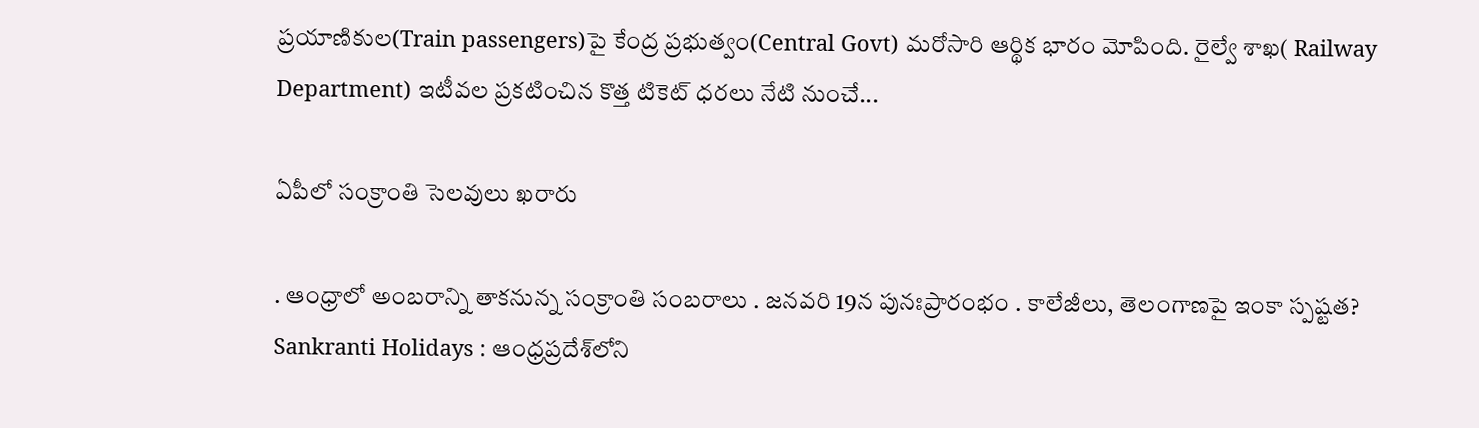ప్రయాణికుల(Train passengers)పై కేంద్ర ప్రభుత్వం(Central Govt) మరోసారి ఆర్థిక భారం మోపింది. రైల్వే శాఖ( Railway Department) ఇటీవల ప్రకటించిన కొత్త టికెట్ ధరలు నేటి నుంచే...

ఏపీలో సంక్రాంతి సెలవులు ఖరారు

. ఆంధ్రాలో అంబరాన్ని తాకనున్న సంక్రాంతి సంబరాలు . జనవరి 19న పునఃప్రారంభం . కాలేజీలు, తెలంగాణపై ఇంకా స్పష్టత? Sankranti Holidays : ఆంధ్రప్రదేశ్‌లోని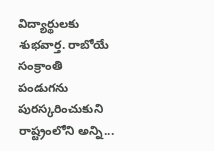విద్యార్థులకు శుభవార్త. రాబోయే సంక్రాంతి పండుగను పురస్కరించుకుని రాష్ట్రంలోని అన్ని...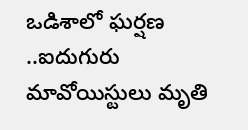ఒడిశాలో ఘర్షణ ..ఐదుగురు మావోయిస్టులు మృతి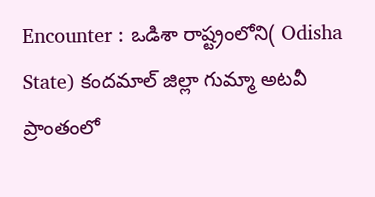Encounter : ఒడిశా రాష్ట్రంలోని( Odisha State) కందమాల్‌ జిల్లా గుమ్మా అటవీ ప్రాంతంలో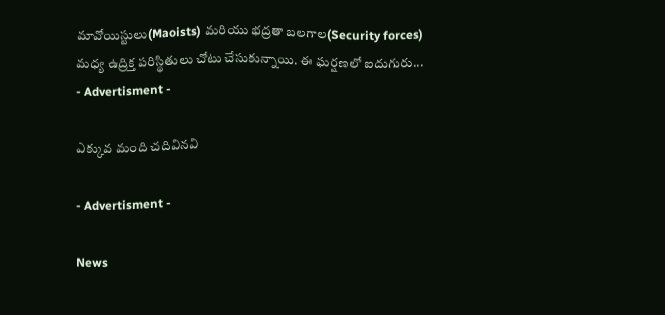మావోయిస్టులు(Maoists) మరియు భద్రతా బలగాల(Security forces) మధ్య ఉద్రిక్త పరిస్థితులు చోటు చేసుకున్నాయి. ఈ ఘర్షణలో ఐదుగురు...
- Advertisment -

ఎక్కువ మంది చదివినవి

- Advertisment -

News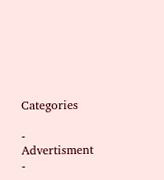Categories

- Advertisment -